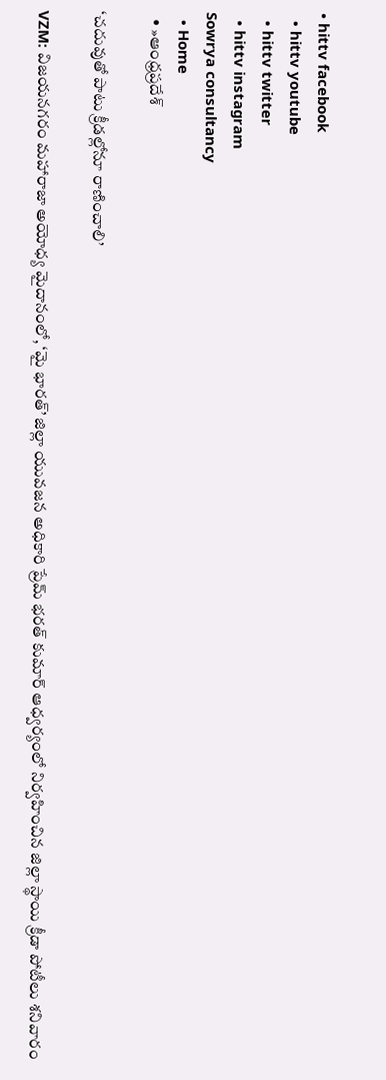• hittv facebook
  • hittv youtube
  • hittv twitter
  • hittv instagram
Sowrya consultancy
  • Home
  • »ఆంధ్రప్రదేశ్

‘చదువుతో పాటు క్రీడల్లోనూ రాణించాలి’

VZM: విజయనగరం మహారాజా అయోధ్య మైదానంలో, ‘మై భారత్’ జిల్లా యువజన అధికారి ప్రేమ్ భరత్ కుమార్ ఆధ్వర్యంలో నిర్వహించిన జిల్లా స్థాయి క్రీడా పోటీలు శనివారం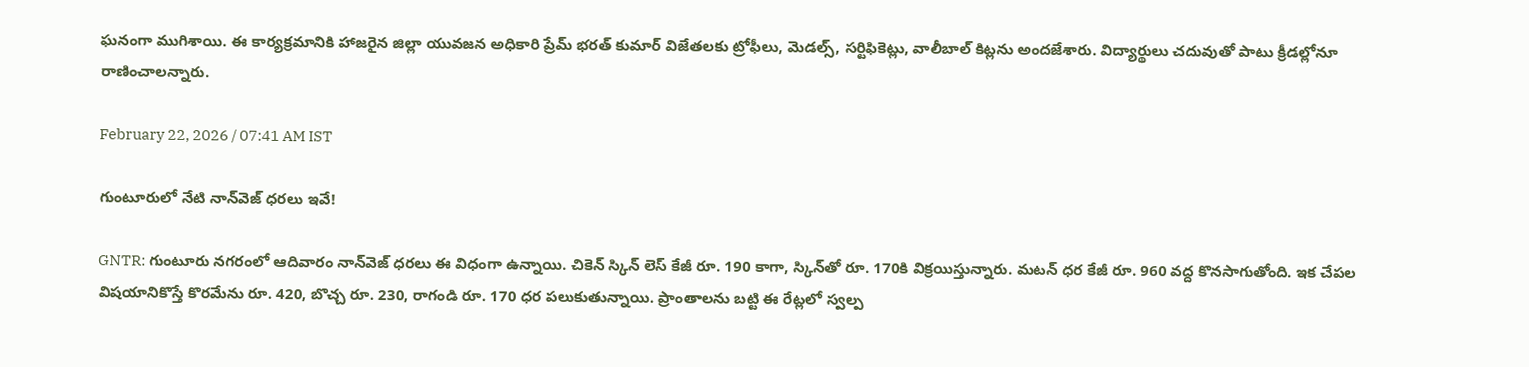ఘనంగా ముగిశాయి. ఈ కార్యక్రమానికి హాజరైన జిల్లా యువజన అధికారి ప్రేమ్ భరత్ కుమార్ విజేతలకు ట్రోఫీలు, మెడల్స్, సర్టిఫికెట్లు, వాలీబాల్ కిట్లను అందజేశారు. విద్యార్థులు చదువుతో పాటు క్రీడల్లోనూ రాణించాలన్నారు.

February 22, 2026 / 07:41 AM IST

గుంటూరులో నేటి నాన్‌వెజ్ ధరలు ఇవే!

GNTR: గుంటూరు నగరంలో ఆదివారం నాన్‌వెజ్ ధరలు ఈ విధంగా ఉన్నాయి. చికెన్ స్కిన్ లెస్ కేజీ రూ. 190 కాగా, స్కిన్‌తో రూ. 170కి విక్రయిస్తున్నారు. మటన్ ధర కేజీ రూ. 960 వద్ద కొనసాగుతోంది. ఇక చేపల విషయానికొస్తే కొరమేను రూ. 420, బొచ్చ రూ. 230, రాగండి రూ. 170 ధర పలుకుతున్నాయి. ప్రాంతాలను బట్టి ఈ రేట్లలో స్వల్ప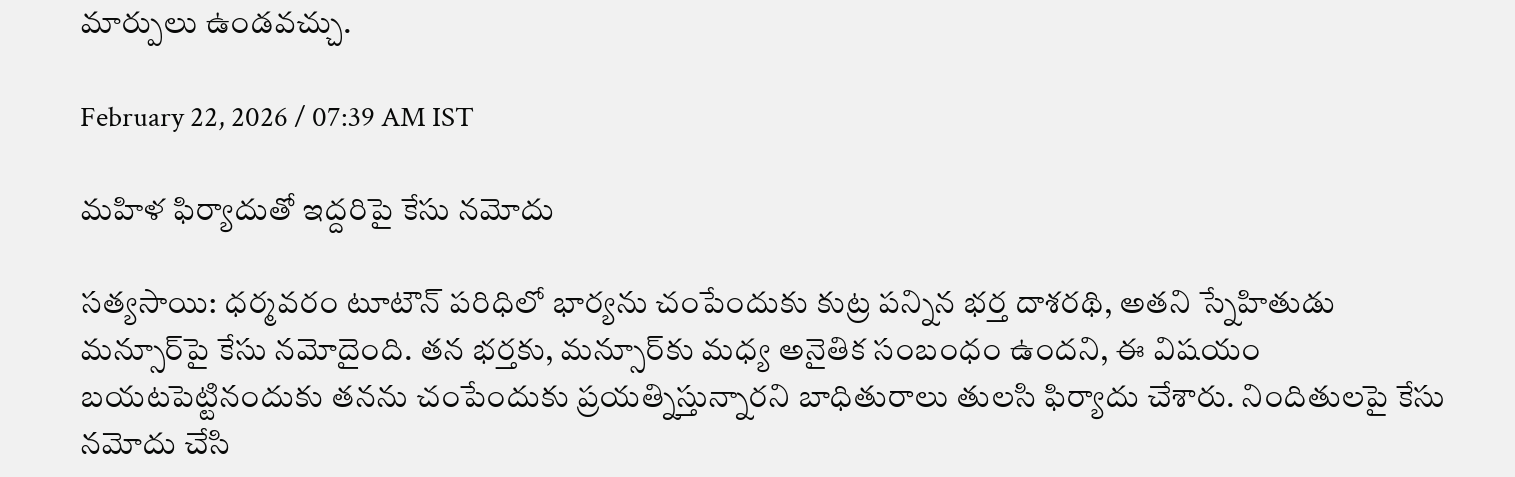మార్పులు ఉండవచ్చు.

February 22, 2026 / 07:39 AM IST

మహిళ ఫిర్యాదుతో ఇద్దరిపై కేసు నమోదు

సత్యసాయి: ధర్మవరం టూటౌన్ పరిధిలో భార్యను చంపేందుకు కుట్ర పన్నిన భర్త దాశరథి, అతని స్నేహితుడు మన్సూర్‌పై కేసు నమోదైంది. తన భర్తకు, మన్సూర్‌కు మధ్య అనైతిక సంబంధం ఉందని, ఈ విషయం బయటపెట్టినందుకు తనను చంపేందుకు ప్రయత్నిస్తున్నారని బాధితురాలు తులసి ఫిర్యాదు చేశారు. నిందితులపై కేసు నమోదు చేసి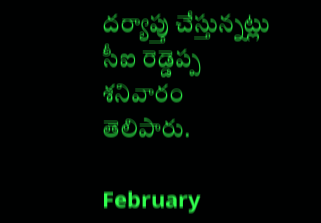దర్యాప్తు చేస్తున్నట్లు సీఐ రెడ్డెప్ప శనివారం తెలిపారు.

February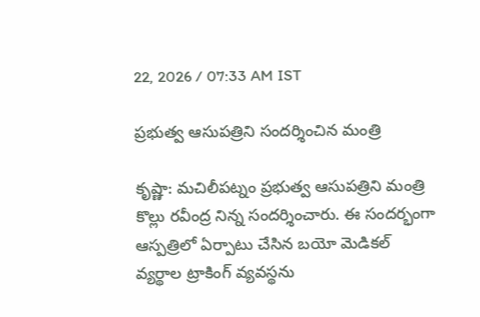22, 2026 / 07:33 AM IST

ప్రభుత్వ ఆసుపత్రిని సందర్శించిన మంత్రి

కృష్ణా: మచిలీపట్నం ప్రభుత్వ ఆసుపత్రిని మంత్రి కొల్లు రవీంద్ర నిన్న సందర్శించారు. ఈ సందర్భంగా ఆస్పత్రిలో ఏర్పాటు చేసిన బయో మెడికల్ వ్యర్థాల ట్రాకింగ్ వ్యవస్థను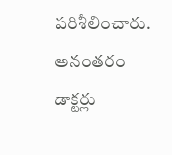పరిశీలించారు. అనంతరం డాక్టర్లు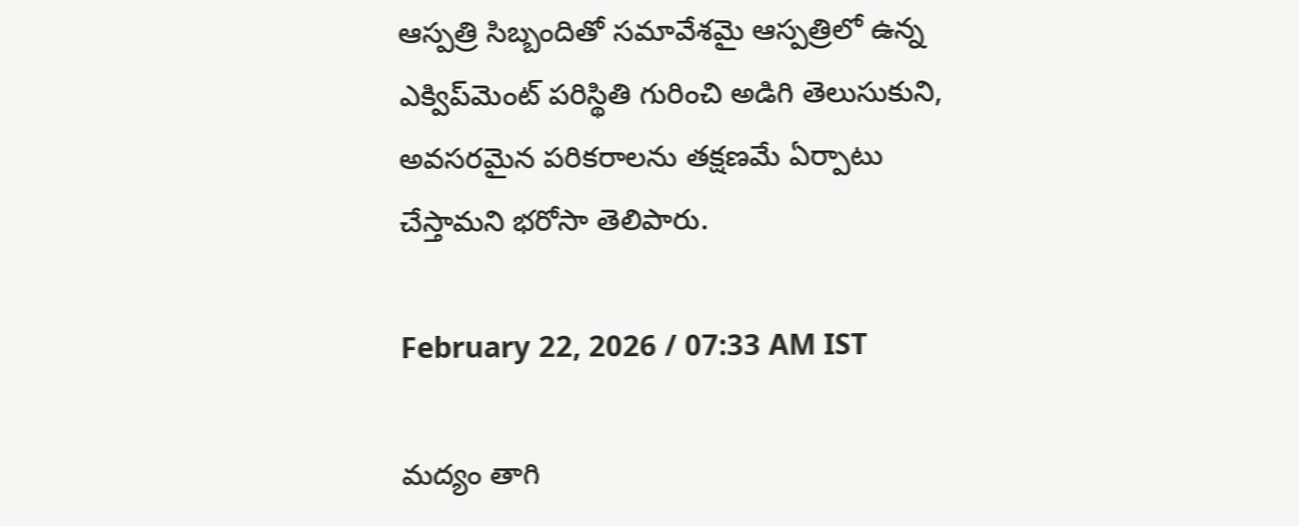ఆస్పత్రి సిబ్బందితో సమావేశమై ఆస్పత్రిలో ఉన్న ఎక్విప్‌మెంట్ పరిస్థితి గురించి అడిగి తెలుసుకుని, అవసరమైన పరికరాలను తక్షణమే ఏర్పాటు చేస్తామని భరోసా తెలిపారు.

February 22, 2026 / 07:33 AM IST

మద్యం తాగి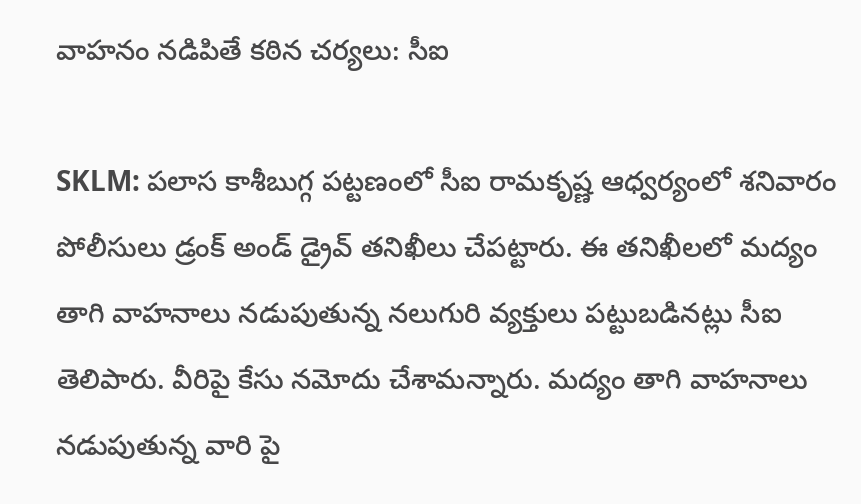వాహనం నడిపితే కఠిన చర్యలు: సీఐ

SKLM: పలాస కాశీబుగ్గ పట్టణంలో సీఐ రామకృష్ణ ఆధ్వర్యంలో శనివారం పోలీసులు డ్రంక్ అండ్ డ్రైవ్ తనిఖీలు చేపట్టారు. ఈ తనిఖీలలో మద్యం తాగి వాహనాలు నడుపుతున్న నలుగురి వ్యక్తులు పట్టుబడినట్లు సీఐ తెలిపారు. వీరిపై కేసు నమోదు చేశామన్నారు. మద్యం తాగి వాహనాలు నడుపుతున్న వారి పై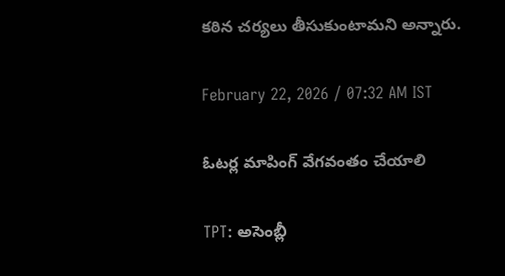కఠిన చర్యలు తీసుకుంటామని అన్నారు.

February 22, 2026 / 07:32 AM IST

ఓటర్ల మాపింగ్ వేగవంతం చేయాలి

TPT: అసెంబ్లీ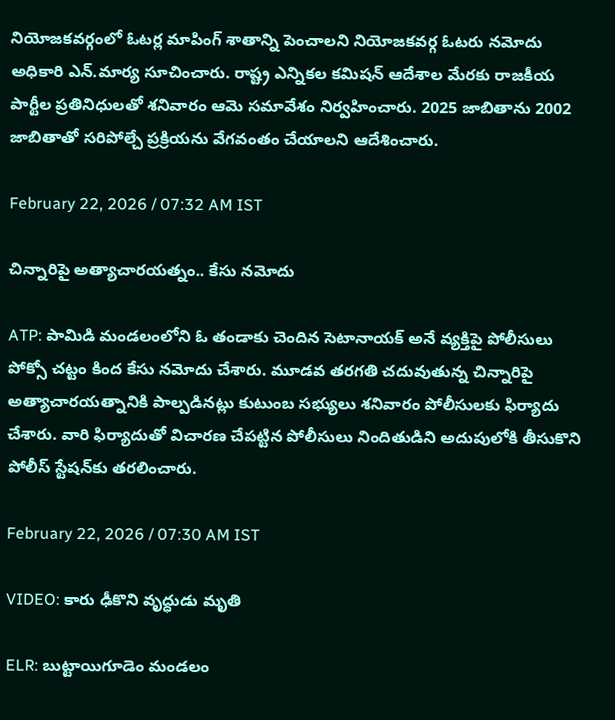నియోజకవర్గంలో ఓటర్ల మాపింగ్ శాతాన్ని పెంచాలని నియోజకవర్గ ఓటరు నమోదు అధికారి ఎన్.మార్య సూచించారు. రాష్ట్ర ఎన్నికల కమిషన్ ఆదేశాల మేరకు రాజకీయ పార్టీల ప్రతినిధులతో శనివారం ఆమె సమావేశం నిర్వహించారు. 2025 జాబితాను 2002 జాబితాతో సరిపోల్చే ప్రక్రియను వేగవంతం చేయాలని ఆదేశించారు.

February 22, 2026 / 07:32 AM IST

చిన్నారిపై అత్యాచారయత్నం.. కేసు నమోదు

ATP: పామిడి మండలంలోని ఓ తండాకు చెందిన సెటానాయక్ అనే వ్యక్తిపై పోలీసులు పోక్సో చట్టం కింద కేసు నమోదు చేశారు. మూడవ తరగతి చదువుతున్న చిన్నారిపై అత్యాచారయత్నానికి పాల్పడినట్లు కుటుంబ సభ్యులు శనివారం పోలీసులకు ఫిర్యాదు చేశారు. వారి ఫిర్యాదుతో విచారణ చేపట్టిన పోలీసులు నిందితుడిని అదుపులోకి తీసుకొని పోలీస్ స్టేషన్‌కు తరలించారు.

February 22, 2026 / 07:30 AM IST

VIDEO: కారు ఢీకొని వృద్ధుడు మృతి

ELR: బుట్టాయిగూడెం మండలం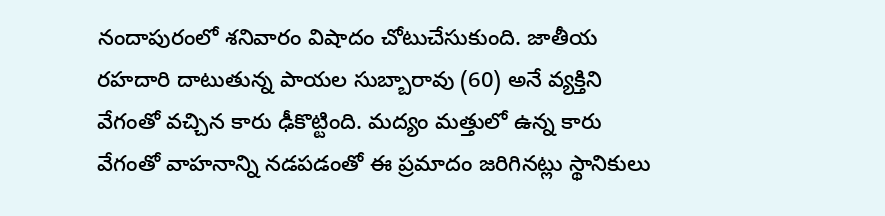నందాపురంలో శనివారం విషాదం చోటుచేసుకుంది. జాతీయ రహదారి దాటుతున్న పాయల సుబ్బారావు (60) అనే వ్యక్తిని వేగంతో వచ్చిన కారు ఢీకొట్టింది. మద్యం మత్తులో ఉన్న కారు వేగంతో వాహనాన్ని నడపడంతో ఈ ప్రమాదం జరిగినట్లు స్థానికులు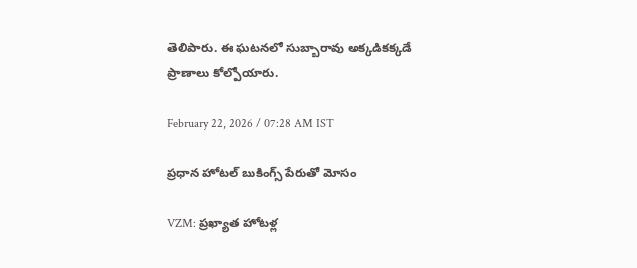తెలిపారు. ఈ ఘటనలో సుబ్బారావు అక్కడికక్కడే ప్రాణాలు కోల్పోయారు.

February 22, 2026 / 07:28 AM IST

ప్రధాన హోటల్ బుకింగ్స్ పేరుతో మోసం

VZM: ప్రఖ్యాత హోటళ్ల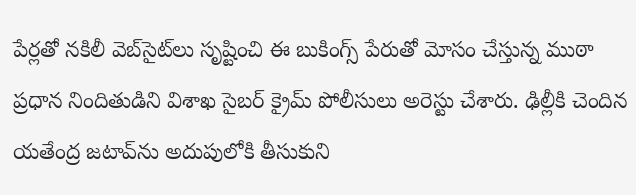పేర్లతో నకిలీ వెబ్‌సైట్‌లు సృష్టించి ఈ బుకింగ్స్ పేరుతో మోసం చేస్తున్న ముఠా ప్రధాన నిందితుడిని విశాఖ సైబర్ క్రైమ్ పోలీసులు అరెస్టు చేశారు. ఢిల్లీకి చెందిన యతేంద్ర జటావ్‌ను అదుపులోకి తీసుకుని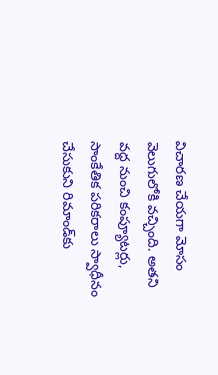విచారణ చేయగా మోసం వెలుగులోకి వచ్చింది. అతని వద్ద నుంచి కంప్యూటర్లు, సాంకేతిక పరికరాలు స్వాధీనం చేసుకుని రిమాండ్‌కు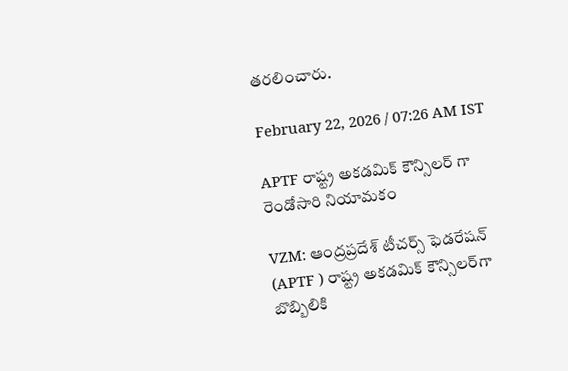తరలించారు.

February 22, 2026 / 07:26 AM IST

APTF రాష్ట్ర అకడమిక్ కౌన్సిలర్ గా రెండోసారి నియామకం

VZM: ఆంద్రప్రదేశ్ టీచర్స్ ఫెడరేషన్ (APTF ) రాష్ట్ర అకడమిక్‌ కౌన్సిలర్‌గా బొబ్బిలికి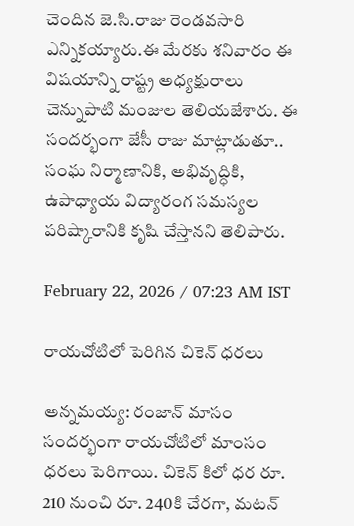చెందిన జె.సి.రాజు రెండవసారి ఎన్నికయ్యారు.ఈ మేరకు శనివారం ఈ విషయాన్ని రాష్ట్ర అధ్యక్షురాలు చెన్నుపాటి మంజుల తెలియజేశారు. ఈ సందర్భంగా జేసీ రాజు మాట్లాడుతూ.. సంఘ నిర్మాణానికి, అభివృద్ధికి, ఉపాధ్యాయ విద్యారంగ సమస్యల పరిష్కారానికి కృషి చేస్తానని తెలిపారు.

February 22, 2026 / 07:23 AM IST

రాయచోటిలో పెరిగిన చికెన్ ధరలు

అన్నమయ్య: రంజాన్ మాసం సందర్భంగా రాయచోటిలో మాంసం ధరలు పెరిగాయి. చికెన్ కిలో ధర రూ. 210 నుంచి రూ. 240కి చేరగా, మటన్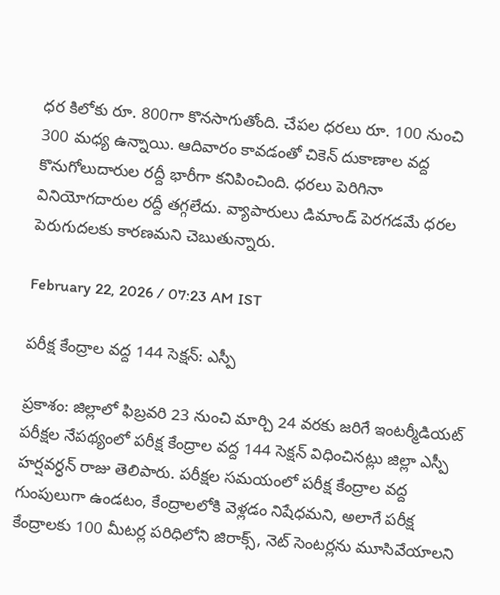ధర కిలోకు రూ. 800గా కొనసాగుతోంది. చేపల ధరలు రూ. 100 నుంచి 300 మధ్య ఉన్నాయి. ఆదివారం కావడంతో చికెన్ దుకాణాల వద్ద కొనుగోలుదారుల రద్దీ భారీగా కనిపించింది. ధరలు పెరిగినా వినియోగదారుల రద్దీ తగ్గలేదు. వ్యాపారులు డిమాండ్ పెరగడమే ధరల పెరుగుదలకు కారణమని చెబుతున్నారు.

February 22, 2026 / 07:23 AM IST

పరీక్ష కేంద్రాల వద్ద 144 సెక్షన్: ఎస్పీ

ప్రకాశం: జిల్లాలో ఫిబ్రవరి 23 నుంచి మార్చి 24 వరకు జరిగే ఇంటర్మీడియట్ పరీక్షల నేపథ్యంలో పరీక్ష కేంద్రాల వద్ద 144 సెక్షన్ విధించినట్లు జిల్లా ఎస్పీ హర్షవర్ధన్ రాజు తెలిపారు. పరీక్షల సమయంలో పరీక్ష కేంద్రాల వద్ద గుంపులుగా ఉండటం, కేంద్రాలలోకి వెళ్లడం నిషేధమని, అలాగే పరీక్ష కేంద్రాలకు 100 మీటర్ల పరిధిలోని జిరాక్స్, నెట్ సెంటర్లను మూసివేయాలని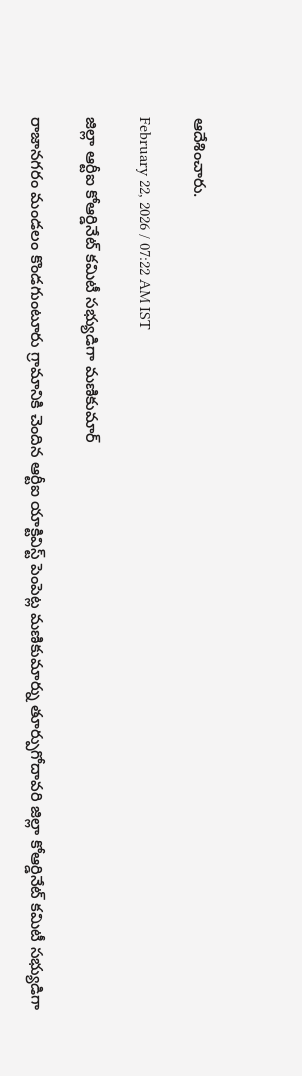ఆదేశించారు.

February 22, 2026 / 07:22 AM IST

జిల్లా ఆర్టీఐ కోఆర్డినేట్ కమిటీ సభ్యుడిగా మణికుమార్

రాజానగరం మండలం కొండగుంటూరు గ్రామానికి చెందిన ఆర్టీఐ యాక్టివిస్ట్ పెంపెట్ల మణికుమార్ను తూర్పుగోదావరి జిల్లా కోఆర్డినేట్ కమిటీ సభ్యుడిగా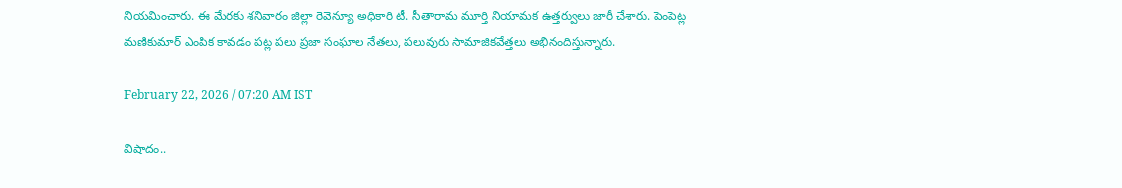నియమించారు. ఈ మేరకు శనివారం జిల్లా రెవెన్యూ అధికారి టీ. సీతారామ మూర్తి నియామక ఉత్తర్వులు జారీ చేశారు. పెంపెట్ల మణికుమార్ ఎంపిక కావడం పట్ల పలు ప్రజా సంఘాల నేతలు, పలువురు సామాజికవేత్తలు అభినందిస్తున్నారు.

February 22, 2026 / 07:20 AM IST

విషాదం..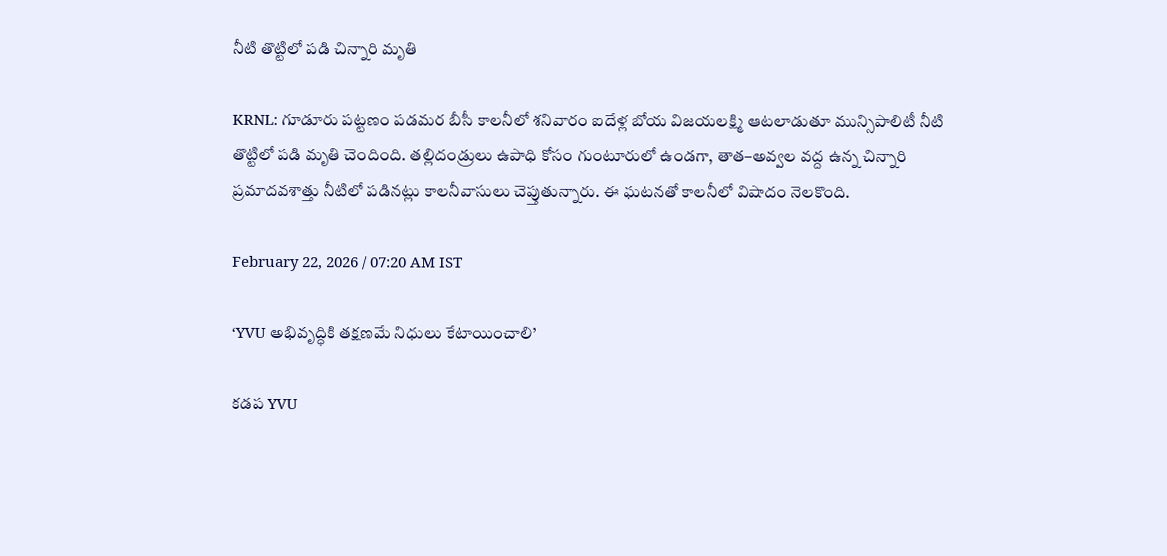నీటి తొట్టిలో పడి చిన్నారి మృతి

KRNL: గూడూరు పట్టణం పడమర బీసీ కాలనీలో శనివారం ఐదేళ్ల బోయ విజయలక్ష్మి ఆటలాడుతూ మున్సిపాలిటీ నీటి తొట్టిలో పడి మృతి చెందింది. తల్లిదండ్రులు ఉపాధి కోసం గుంటూరులో ఉండగా, తాత–అవ్వల వద్ద ఉన్న చిన్నారి ప్రమాదవశాత్తు నీటిలో పడినట్లు కాలనీవాసులు చెప్తుతున్నారు. ఈ ఘటనతో కాలనీలో విషాదం నెలకొంది.

February 22, 2026 / 07:20 AM IST

‘YVU అభివృద్ధికి తక్షణమే నిధులు కేటాయించాలి’

కడప YVU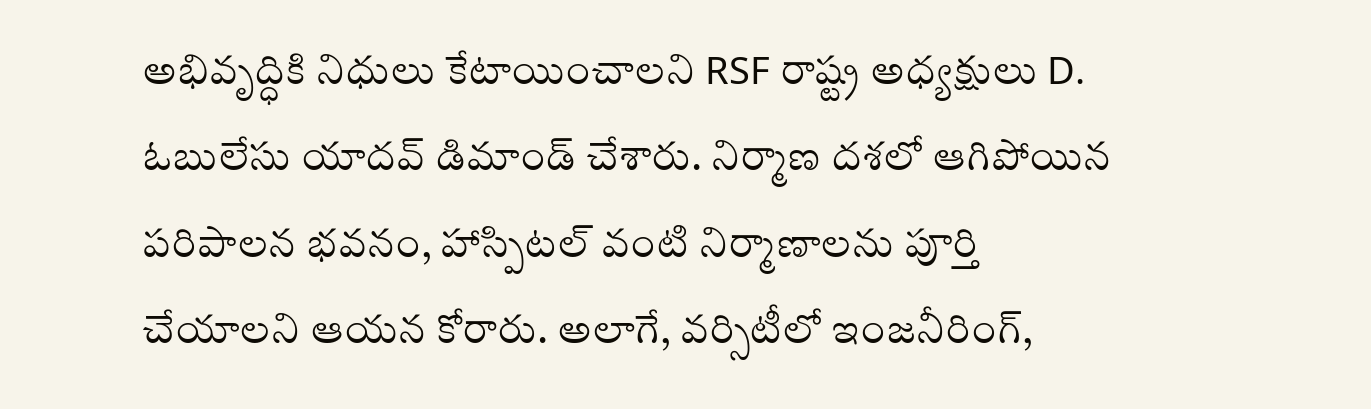అభివృద్ధికి నిధులు కేటాయించాలని RSF రాష్ట్ర అధ్యక్షులు D. ఓబులేసు యాదవ్ డిమాండ్ చేశారు. నిర్మాణ దశలో ఆగిపోయిన పరిపాలన భవనం, హాస్పిటల్ వంటి నిర్మాణాలను పూర్తి చేయాలని ఆయన కోరారు. అలాగే, వర్సిటీలో ఇంజనీరింగ్,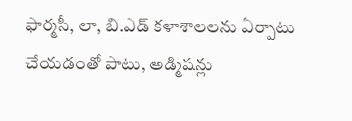ఫార్మసీ, లా, బి.ఎడ్ కళాశాలలను ఏర్పాటు చేయడంతో పాటు, అడ్మిషన్లు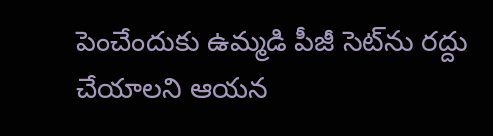పెంచేందుకు ఉమ్మడి పీజీ సెట్‌ను రద్దు చేయాలని ఆయన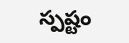స్పష్టం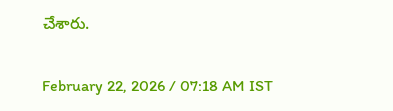చేశారు.

February 22, 2026 / 07:18 AM IST